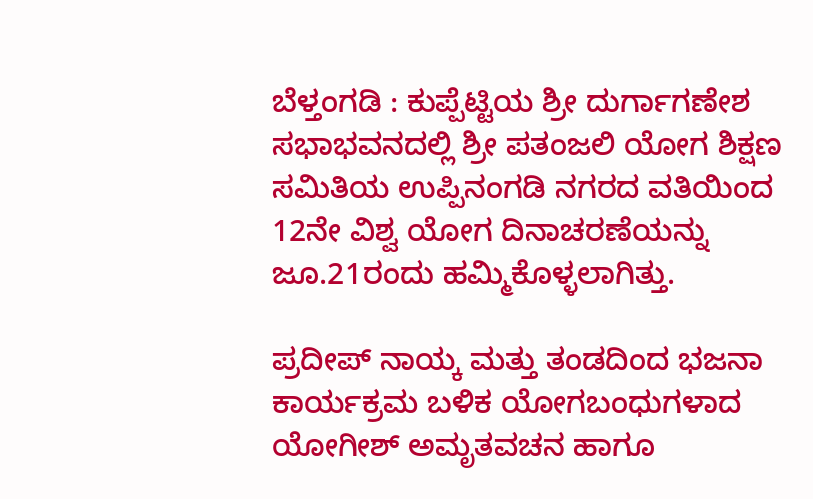ಬೆಳ್ತಂಗಡಿ : ಕುಪ್ಪೆಟ್ಟಿಯ ಶ್ರೀ ದುರ್ಗಾಗಣೇಶ ಸಭಾಭವನದಲ್ಲಿ ಶ್ರೀ ಪತಂಜಲಿ ಯೋಗ ಶಿಕ್ಷಣ ಸಮಿತಿಯ ಉಪ್ಪಿನಂಗಡಿ ನಗರದ ವತಿಯಿಂದ 12ನೇ ವಿಶ್ವ ಯೋಗ ದಿನಾಚರಣೆಯನ್ನು ಜೂ.21ರಂದು ಹಮ್ಮಿಕೊಳ್ಳಲಾಗಿತ್ತು.

ಪ್ರದೀಪ್ ನಾಯ್ಕ ಮತ್ತು ತಂಡದಿಂದ ಭಜನಾ ಕಾರ್ಯಕ್ರಮ ಬಳಿಕ ಯೋಗಬಂಧುಗಳಾದ ಯೋಗೀಶ್ ಅಮೃತವಚನ ಹಾಗೂ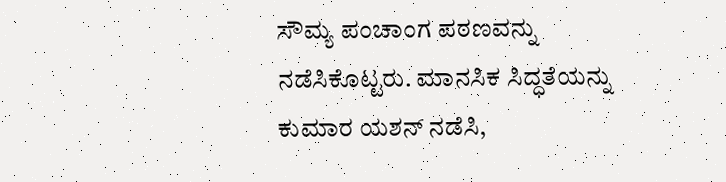ಸೌಮ್ಯ ಪಂಚಾಂಗ ಪಠಣವನ್ನು ನಡೆಸಿಕೊಟ್ಟರು. ಮಾನಸಿಕ ಸಿದ್ಧತೆಯನ್ನು ಕುಮಾರ ಯಶನ್ ನಡೆಸಿ,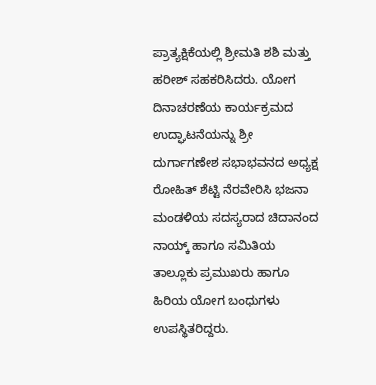ಪ್ರಾತ್ಯಕ್ಷಿಕೆಯಲ್ಲಿ ಶ್ರೀಮತಿ ಶಶಿ ಮತ್ತು ಹರೀಶ್ ಸಹಕರಿಸಿದರು. ಯೋಗ ದಿನಾಚರಣೆಯ ಕಾರ್ಯಕ್ರಮದ ಉದ್ಘಾಟನೆಯನ್ನು ಶ್ರೀ ದುರ್ಗಾಗಣೇಶ ಸಭಾಭವನದ ಅಧ್ಯಕ್ಷ ರೋಹಿತ್ ಶೆಟ್ಟಿ ನೆರವೇರಿಸಿ ಭಜನಾ ಮಂಡಳಿಯ ಸದಸ್ಯರಾದ ಚಿದಾನಂದ ನಾಯ್ಕ್ ಹಾಗೂ ಸಮಿತಿಯ ತಾಲ್ಲೂಕು ಪ್ರಮುಖರು ಹಾಗೂ ಹಿರಿಯ ಯೋಗ ಬಂಧುಗಳು ಉಪಸ್ಥಿತರಿದ್ದರು.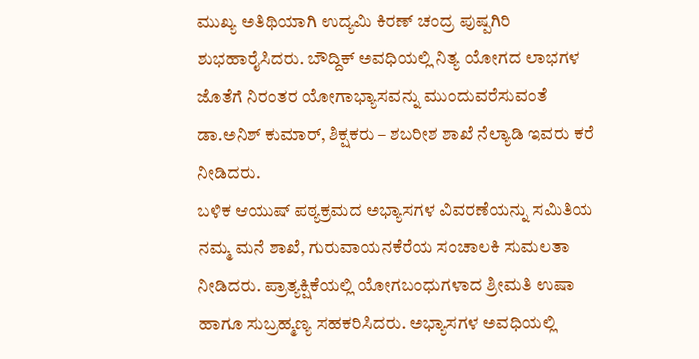ಮುಖ್ಯ ಅತಿಥಿಯಾಗಿ ಉದ್ಯಮಿ ಕಿರಣ್ ಚಂದ್ರ ಪುಷ್ಪಗಿರಿ ಶುಭಹಾರೈಸಿದರು. ಬೌದ್ದಿಕ್ ಅವಧಿಯಲ್ಲಿ ನಿತ್ಯ ಯೋಗದ ಲಾಭಗಳ ಜೊತೆಗೆ ನಿರಂತರ ಯೋಗಾಭ್ಯಾಸವನ್ನು ಮುಂದುವರೆಸುವಂತೆ ಡಾ.ಅನಿಶ್ ಕುಮಾರ್, ಶಿಕ್ಷಕರು – ಶಬರೀಶ ಶಾಖೆ ನೆಲ್ಯಾಡಿ ಇವರು ಕರೆ ನೀಡಿದರು.
ಬಳಿಕ ಆಯುಷ್ ಪಠ್ಯಕ್ರಮದ ಅಭ್ಯಾಸಗಳ ವಿವರಣೆಯನ್ನು ಸಮಿತಿಯ ನಮ್ಮ ಮನೆ ಶಾಖೆ, ಗುರುವಾಯನಕೆರೆಯ ಸಂಚಾಲಕಿ ಸುಮಲತಾ ನೀಡಿದರು. ಪ್ರಾತ್ಯಕ್ಷಿಕೆಯಲ್ಲಿ ಯೋಗಬಂಧುಗಳಾದ ಶ್ರೀಮತಿ ಉಷಾ ಹಾಗೂ ಸುಬ್ರಹ್ಮಣ್ಯ ಸಹಕರಿಸಿದರು. ಅಭ್ಯಾಸಗಳ ಅವಧಿಯಲ್ಲಿ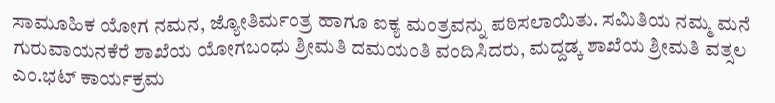ಸಾಮೂಹಿಕ ಯೋಗ ನಮನ, ಜ್ಯೋತಿರ್ಮಂತ್ರ ಹಾಗೂ ಐಕ್ಯ ಮಂತ್ರವನ್ನು ಪಠಿಸಲಾಯಿತು. ಸಮಿತಿಯ ನಮ್ಮ ಮನೆ ಗುರುವಾಯನಕೆರೆ ಶಾಖೆಯ ಯೋಗಬಂಧು ಶ್ರೀಮತಿ ದಮಯಂತಿ ವಂದಿಸಿದರು, ಮದ್ದಡ್ಕ ಶಾಖೆಯ ಶ್ರೀಮತಿ ವತ್ಸಲ ಎಂ.ಭಟ್ ಕಾರ್ಯಕ್ರಮ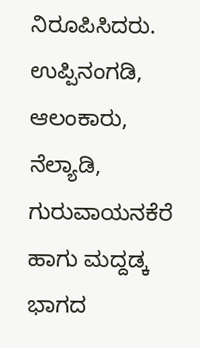ನಿರೂಪಿಸಿದರು. ಉಪ್ಪಿನಂಗಡಿ, ಆಲಂಕಾರು, ನೆಲ್ಯಾಡಿ, ಗುರುವಾಯನಕೆರೆ ಹಾಗು ಮದ್ದಡ್ಕ ಭಾಗದ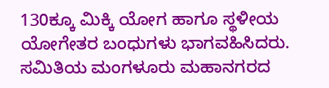130ಕ್ಕೂ ಮಿಕ್ಕಿ ಯೋಗ ಹಾಗೂ ಸ್ಥಳೀಯ ಯೋಗೇತರ ಬಂಧುಗಳು ಭಾಗವಹಿಸಿದರು. ಸಮಿತಿಯ ಮಂಗಳೂರು ಮಹಾನಗರದ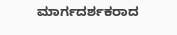ಮಾರ್ಗದರ್ಶಕರಾದ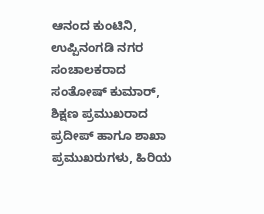ಆನಂದ ಕುಂಟಿನಿ, ಉಪ್ಪಿನಂಗಡಿ ನಗರ ಸಂಚಾಲಕರಾದ ಸಂತೋಷ್ ಕುಮಾರ್, ಶಿಕ್ಷಣ ಪ್ರಮುಖರಾದ ಪ್ರದೀಪ್ ಹಾಗೂ ಶಾಖಾ ಪ್ರಮುಖರುಗಳು, ಹಿರಿಯ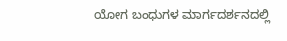ಯೋಗ ಬಂಧುಗಳ ಮಾರ್ಗದರ್ಶನದಲ್ಲಿ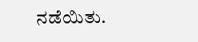ನಡೆಯಿತು.